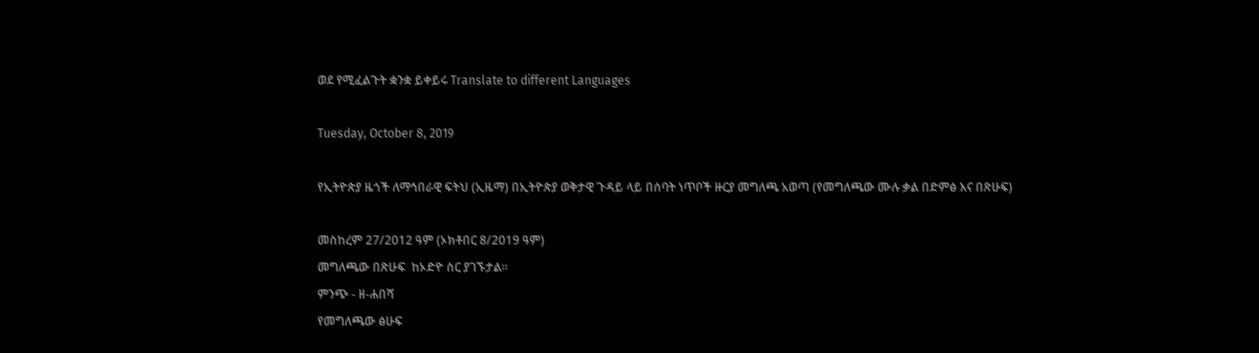ወደ የሚፈልጉት ቋንቋ ይቀይሩ Translate to different Languages

Tuesday, October 8, 2019

የኢትዮጵያ ዜጎች ለማኅበራዊ ፍትህ (ኢዜማ) በኢትዮጵያ ወቅታዊ ጉዳይ ላይ በሰባት ነጥቦች ዙርያ መግለጫ አወጣ (የመግለጫው ሙሉ ቃል በድምፅ እና በጽሁፍ)

መስከረም 27/2012 ዓም (ኦክቶበር 8/2019 ዓም)
መግለጫው በጽሁፍ  ከኦድዮ ስር ያገኙታል።
ምንጭ - ዘ-ሐበሻ
የመግለጫው ፅሁፍ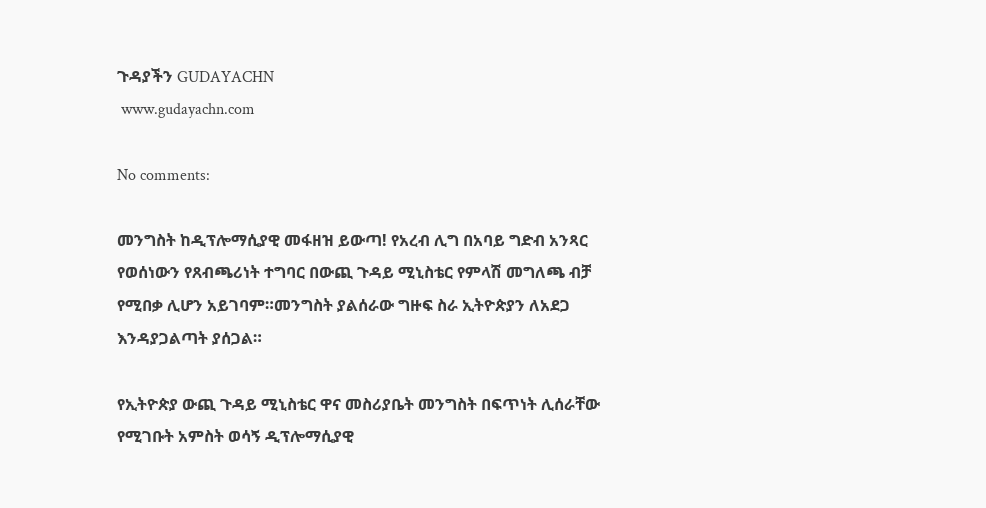ጉዳያችን GUDAYACHN
 www.gudayachn.com

No comments:

መንግስት ከዲፕሎማሲያዊ መፋዘዝ ይውጣ! የአረብ ሊግ በአባይ ግድብ አንጻር የወሰነውን የጸብጫሪነት ተግባር በውጪ ጉዳይ ሚኒስቴር የምላሽ መግለጫ ብቻ የሚበቃ ሊሆን አይገባም።መንግስት ያልሰራው ግዙፍ ስራ ኢትዮጵያን ለአደጋ እንዳያጋልጣት ያሰጋል።

የኢትዮጵያ ውጪ ጉዳይ ሚኒስቴር ዋና መስሪያቤት መንግስት በፍጥነት ሊሰራቸው የሚገቡት አምስት ወሳኝ ዲፕሎማሲያዊ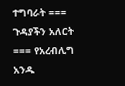ተግባራት === ጉዳያችን አለርት === የአረብሊግ አንዱ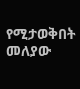የሚታወቅበት መለያው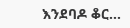እንደባዶ ቆር...